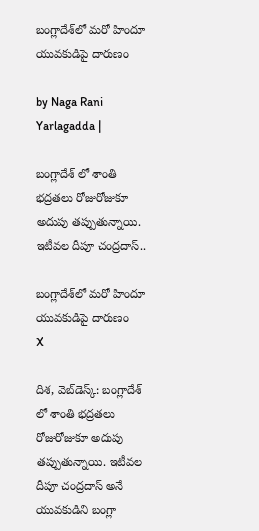బంగ్లాదేశ్‌లో మరో హిందూ యువకుడిపై దారుణం

by Naga Rani Yarlagadda |

బంగ్లాదేశ్ లో శాంతి భద్రతలు రోజురోజుకూ అదుపు తప్పుతున్నాయి. ఇటీవల దీపూ చంద్రదాస్..

బంగ్లాదేశ్‌లో మరో హిందూ యువకుడిపై దారుణం
X

దిశ, వెబ్‌డెస్క్: బంగ్లాదేశ్ లో శాంతి భద్రతలు రోజురోజుకూ అదుపు తప్పుతున్నాయి. ఇటీవల దీపూ చంద్రదాస్ అనే యువకుడిని బంగ్లా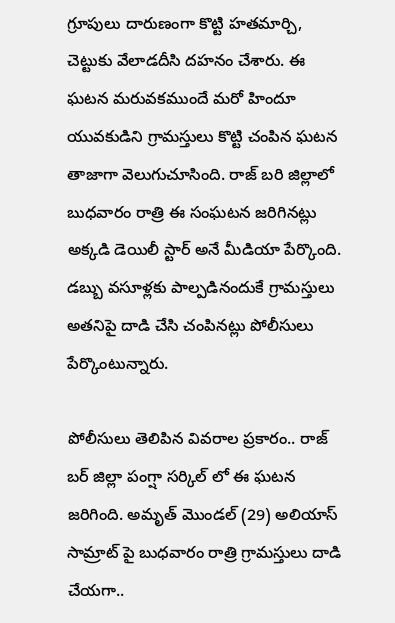గ్రూపులు దారుణంగా కొట్టి హతమార్చి, చెట్టుకు వేలాడదీసి దహనం చేశారు. ఈ ఘటన మరువకముందే మరో హిందూ యువకుడిని గ్రామస్తులు కొట్టి చంపిన ఘటన తాజాగా వెలుగుచూసింది. రాజ్ బరి జిల్లాలో బుధవారం రాత్రి ఈ సంఘటన జరిగినట్లు అక్కడి డెయిలీ స్టార్ అనే మీడియా పేర్కొంది. డబ్బు వసూళ్లకు పాల్పడినందుకే గ్రామస్తులు అతనిపై దాడి చేసి చంపినట్లు పోలీసులు పేర్కొంటున్నారు.

పోలీసులు తెలిపిన వివరాల ప్రకారం.. రాజ్ బర్ జిల్లా పంగ్షా సర్కిల్ లో ఈ ఘటన జరిగింది. అమృత్ మొండల్ (29) అలియాస్ సామ్రాట్ పై బుధవారం రాత్రి గ్రామస్తులు దాడి చేయగా..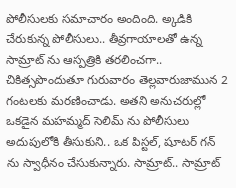పోలీసులకు సమాచారం అందింది. అ్కడికి చేరుకున్న పోలీసులు.. తీవ్రగాయాలతో ఉన్న సామ్రాట్ ను ఆస్పత్రికి తరలించగా.. చికిత్సపొందుతూ గురువారం తెల్లవారుజామున 2 గంటలకు మరణించాడు. అతని అనుచరుల్లో ఒకడైన మహమ్మద్ సెలిమ్ ను పోలీసులు అదుపులోకి తీసుకుని.. ఒక పిస్టల్, షూటర్ గన్ ను స్వాధీనం చేసుకున్నారు. సామ్రాట్.. సామ్రాట్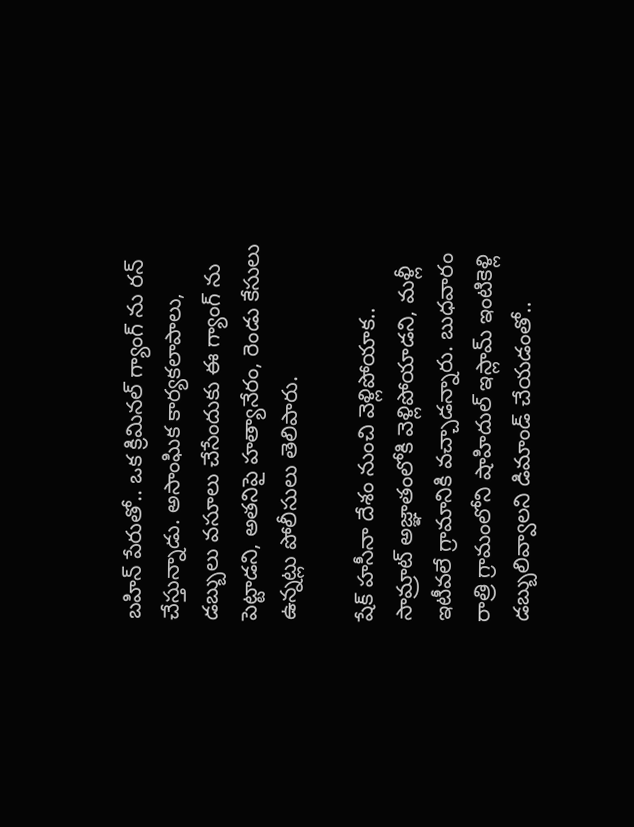బహిన్ పేరుతో.. ఒక క్రిమినల్ గ్యాంగ్ ను రన్ చేస్తున్నాడు. అసాంఘిక కార్యకలాపాలు, డబ్బులు వసూలు చేసేందుకు ఈ గ్యాంగ్ ను పెట్టాడని, అతనిపై హత్యానేరం, రెండు కేసులు ఉన్నట్లు పోలీసులు తెలిపారు.

షేక్ హసీనా దేశం నుంచి వెళ్లిపోయాక.. సామ్రాట్ అజ్ఞాతంలోకి వెళ్లిపోయాడని, మళ్లీ ఇటీవలే గ్రామానికి వచ్చాడన్నారు. బుధవారం రాత్రి గ్రామంలోని షాహిదుల్ ఇస్లామ్ ఇంటికెళ్లి డబ్బులివ్వాలని డిమాండ్ చేయడంతో..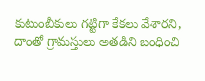కుటుంబీకులు గట్టిగా కేకలు వేశారని, దాంతో గ్రామస్తులు అతడిని బంధించి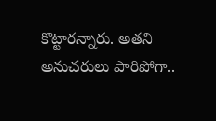కొట్టారన్నారు. అతని అనుచరులు పారిపోగా..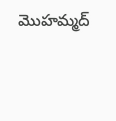మొహమ్మద్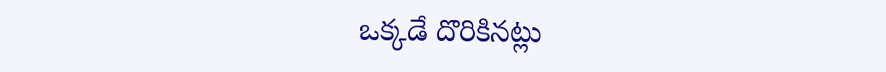ఒక్కడే దొరికినట్లు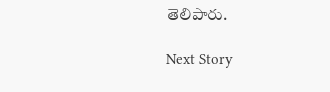తెలిపారు.

Next Story